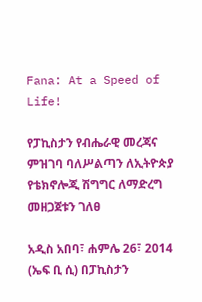Fana: At a Speed of Life!

የፓኪስታን የብሔራዊ መረጃና ምዝገባ ባለሥልጣን ለኢትዮጵያ የቴክኖሎጂ ሽግግር ለማድረግ መዘጋጀቱን ገለፀ

አዲስ አበባ፣ ሐምሌ 26፣ 2014 (ኤፍ ቢ ሲ) በፓኪስታን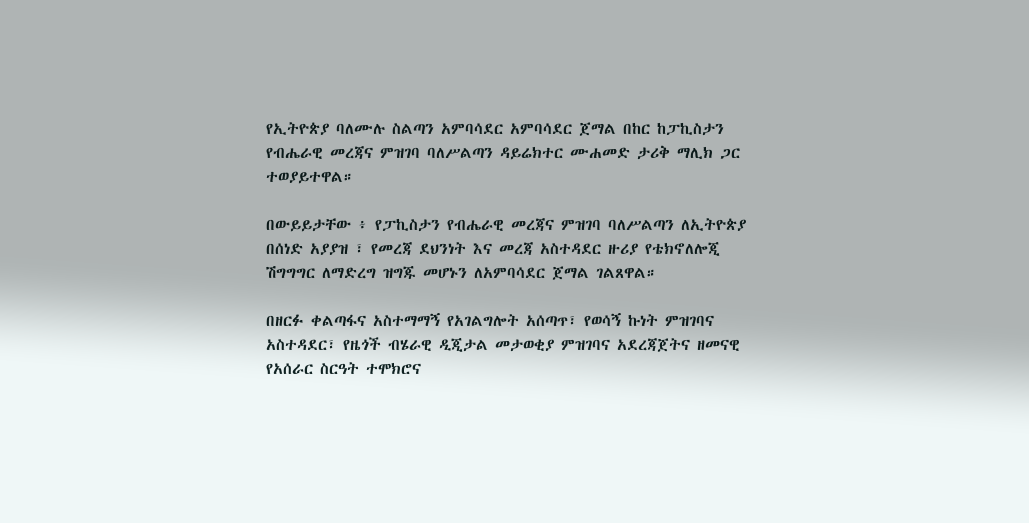የኢትዮጵያ ባለሙሉ ስልጣን አምባሳደር አምባሳደር ጀማል በከር ከፓኪስታን የብሔራዊ መረጃና ምዝገባ ባለሥልጣን ዳይሬክተር ሙሐመድ ታሪቅ ማሊክ ጋር ተወያይተዋል።

በውይይታቸው ፥ የፓኪስታን የብሔራዊ መረጃና ምዝገባ ባለሥልጣን ለኢትዮጵያ በሰነድ አያያዝ ፣ የመረጃ ደህንነት እና መረጃ አስተዳደር ዙሪያ የቴክኖለሎጂ ሽግግግር ለማድረግ ዝግጁ መሆኑን ለአምባሳደር ጀማል ገልጸዋል።

በዘርፉ ቀልጣፋና አስተማማኝ የአገልግሎት አሰጣጥ፣ የወሳኝ ኩነት ምዝገባና አስተዳደር፣ የዜጎች ብሄራዊ ዲጂታል መታወቂያ ምዝገባና አደረጃጀትና ዘመናዊ የአሰራር ስርዓት ተሞክሮና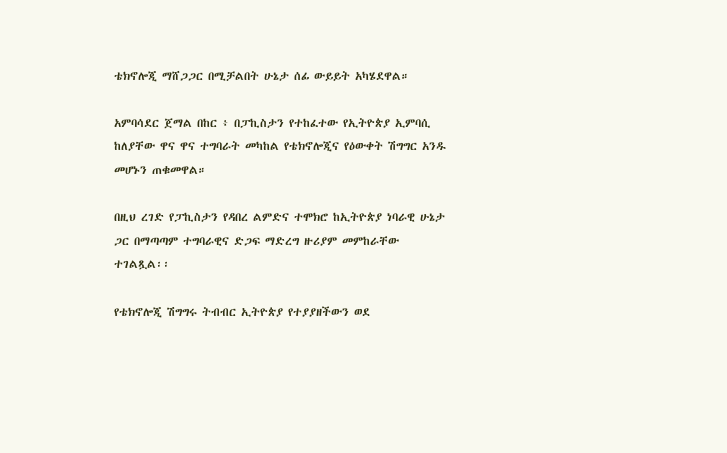ቴክኖሎጂ ማሸጋጋር በሚቻልበት ሁኔታ ሰፊ ውይይት አካሄደዋል።

አምባሳደር ጀማል በከር ፥ በፓኪስታን የተከፈተው የኢትዮጵያ ኢምባሲ ከለያቸው ዋና ዋና ተግባራት መካከል የቴክኖሎጂና የዕውቀት ሽግግር አንዱ መሆኑን ጠቁመዋል።

በዚህ ረገድ የፓኪስታን የዳበረ ልምድና ተሞክሮ ከኢትዮጵያ ነባራዊ ሁኔታ ጋር በማጣጣም ተግባራዊና ድጋፍ ማድረግ ዙሪያም መምከራቸው ተገልጿል፡፡

የቴክኖሎጂ ሽግግሩ ትብብር ኢትዮጵያ የተያያዘችውን ወደ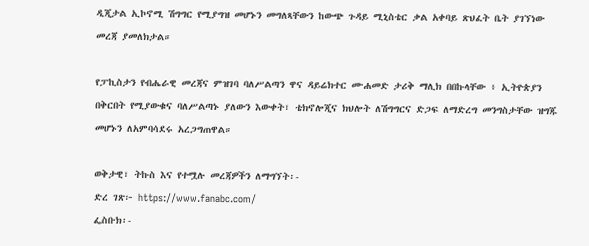ዲጂታል ኢኮኖሚ ሽግግር የሚያግዝ መሆኑን መግለጻቸውን ከውጭ ጉዳይ ሚኒስቴር ቃል አቀባይ ጽህፈት ቤት ያገኘነው መረጃ ያመለክታል።

የፓኪስታን የብሔራዊ መረጃና ምዝገባ ባለሥልጣን ዋና ዳይሬክተር ሙሐመድ ታሪቅ ማሊክ በበኩላቸው ፥ ኢትዮጵያን በቅርበት የሚያውቁና ባለሥልጣኑ ያለውን እውቀት፣ ቴክኖሎጂና ክህሎት ለሽግግርና ድጋፍ ለማድረግ መንግስታቸው ዝግጁ መሆኑን ለአምባሳደሩ አረጋግጠዋል።

ወቅታዊ፣ ትኩስ እና የተሟሉ መረጃዎችን ለማግኘት፡-
ድረ ገጽ፦ https://www.fanabc.com/
ፌስቡክ፡-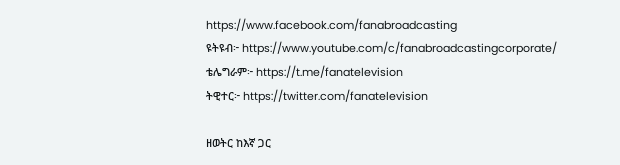https://www.facebook.com/fanabroadcasting
ዩትዩብ፦ https://www.youtube.com/c/fanabroadcastingcorporate/
ቴሌግራም፦ https://t.me/fanatelevision
ትዊተር፦ https://twitter.com/fanatelevision

ዘወትር ከእኛ ጋር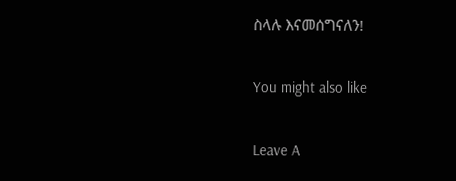ስላሉ እናመሰግናለን!

You might also like

Leave A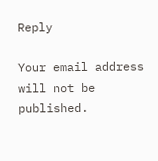Reply

Your email address will not be published.